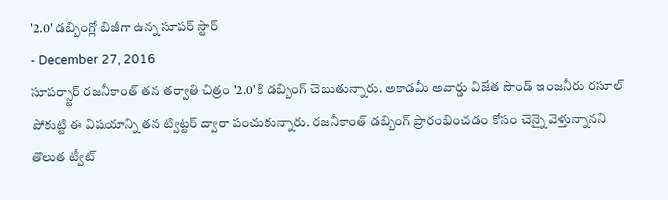'2.0' డబ్బింగ్లో బిజీగా ఉన్న సూపర్ స్టార్
- December 27, 2016
సూపర్స్టార్ రజనీకాంత్ తన తర్వాతి చిత్రం '2.0'కి డబ్బింగ్ చెబుతున్నారు. అకాడమీ అవార్డు విజేత సౌండ్ ఇంజనీరు రసూల్ పోకుట్టి ఈ విషయాన్ని తన ట్విట్టర్ ద్వారా పంచుకున్నారు. రజనీకాంత్ డబ్బింగ్ ప్రారంభించడం కోసం చెన్నై వెళ్తున్నానని తొలుత ట్వీట్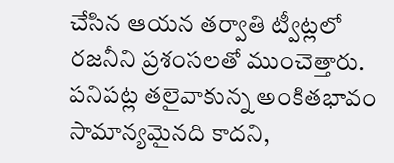చేసిన ఆయన తర్వాతి ట్వీట్లలో రజనీని ప్రశంసలతో ముంచెత్తారు. పనిపట్ల తలైవాకున్న అంకితభావం సామాన్యమైనది కాదని,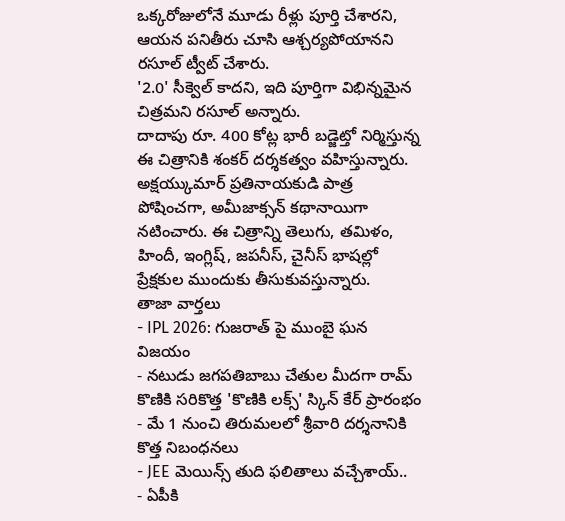ఒక్కరోజులోనే మూడు రీళ్లు పూర్తి చేశారని, ఆయన పనితీరు చూసి ఆశ్చర్యపోయానని రసూల్ ట్వీట్ చేశారు.
'2.0' సీక్వెల్ కాదని, ఇది పూర్తిగా విభిన్నమైన చిత్రమని రసూల్ అన్నారు.
దాదాపు రూ. 400 కోట్ల భారీ బడ్జెట్తో నిర్మిస్తున్న ఈ చిత్రానికి శంకర్ దర్శకత్వం వహిస్తున్నారు. అక్షయ్కుమార్ ప్రతినాయకుడి పాత్ర పోషించగా, అమీజాక్సన్ కథానాయిగా నటించారు. ఈ చిత్రాన్ని తెలుగు, తమిళం, హిందీ, ఇంగ్లిష్, జపనీస్, చైనీస్ భాషల్లో ప్రేక్షకుల ముందుకు తీసుకువస్తున్నారు.
తాజా వార్తలు
- IPL 2026: గుజరాత్ పై ముంబై ఘన విజయం
- నటుడు జగపతిబాబు చేతుల మీదగా రామ్ కొణికి సరికొత్త 'కొణికి లక్స్' స్కిన్ కేర్ ప్రారంభం
- మే 1 నుంచి తిరుమలలో శ్రీవారి దర్శనానికి కొత్త నిబంధనలు
- JEE మెయిన్స్ తుది ఫలితాలు వచ్చేశాయ్..
- ఏపీకి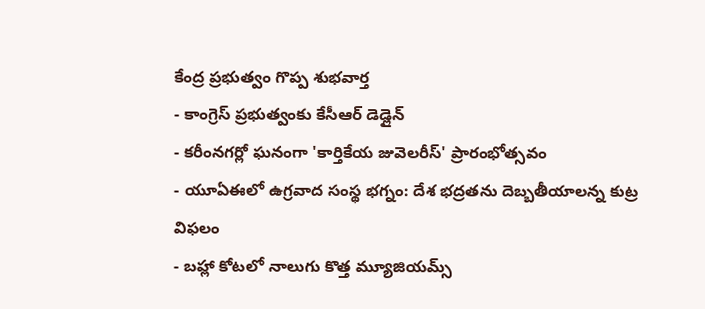కేంద్ర ప్రభుత్వం గొప్ప శుభవార్త
- కాంగ్రెస్ ప్రభుత్వంకు కేసీఆర్ డెడ్లైన్
- కరీంనగర్లో ఘనంగా 'కార్తికేయ జువెలరీస్' ప్రారంభోత్సవం
- యూఏఈలో ఉగ్రవాద సంస్థ భగ్నం: దేశ భద్రతను దెబ్బతీయాలన్న కుట్ర విఫలం
- బహ్లా కోటలో నాలుగు కొత్త మ్యూజియమ్స్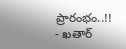ప్రారంభం..!!
- ఖతార్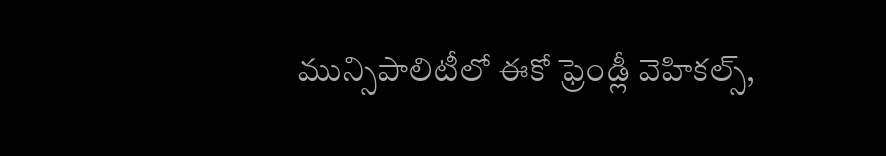మున్సిపాలిటీలో ఈకో ఫ్రెండ్లీ వెహికల్స్,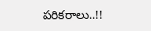పరికరాలు..!!